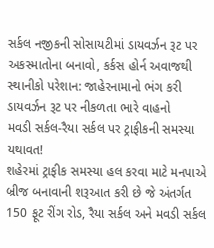સર્કલ નજીકની સોસાયટીમાં ડાયવર્ઝન રૂટ પર અકસ્માતોના બનાવો, કર્કસ હોર્ન અવાજથી સ્થાનીકો પરેશાન: જાહેરનામાનો ભંગ કરી ડાયવર્ઝન રૂટ પર નીકળતા ભારે વાહનો
મવડી સર્કલ-રૈયા સર્કલ પર ટ્રાફીકની સમસ્યા યથાવત!
શહેરમાં ટ્રાફીક સમસ્યા હલ કરવા માટે મનપાએ બ્રીજ બનાવાની શરૂઆત કરી છે જે અંતર્ગત 150 ફૂટ રીંગ રોડ, રૈયા સર્કલ અને મવડી સર્કલ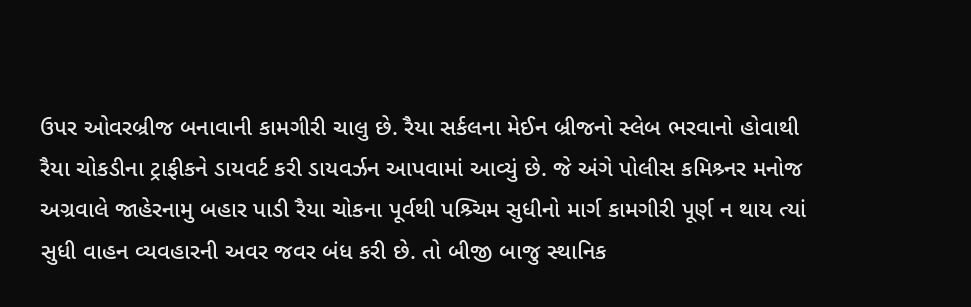ઉપર ઓવરબ્રીજ બનાવાની કામગીરી ચાલુ છે. રૈયા સર્કલના મેઈન બ્રીજનો સ્લેબ ભરવાનો હોવાથી રૈયા ચોકડીના ટ્રાફીકને ડાયવર્ટ કરી ડાયવર્ઝન આપવામાં આવ્યું છે. જે અંગે પોલીસ કમિશ્ર્નર મનોજ અગ્રવાલે જાહેરનામુ બહાર પાડી રૈયા ચોકના પૂર્વથી પશ્ર્ચિમ સુધીનો માર્ગ કામગીરી પૂર્ણ ન થાય ત્યાં સુધી વાહન વ્યવહારની અવર જવર બંધ કરી છે. તો બીજી બાજુ સ્થાનિક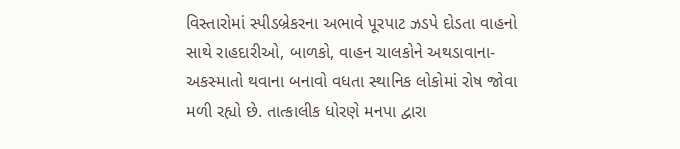વિસ્તારોમાં સ્પીડબ્રેકરના અભાવે પૂરપાટ ઝડપે દોડતા વાહનો સાથે રાહદારીઓ, બાળકો, વાહન ચાલકોને અથડાવાના- અકસ્માતો થવાના બનાવો વધતા સ્થાનિક લોકોમાં રોષ જોવા મળી રહ્યો છે. તાત્કાલીક ધોરણે મનપા દ્વારા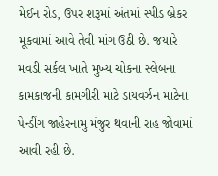મેઈન રોડ, ઉપર શરૂમાં અંતમાં સ્પીડ બ્રેકર મૂકવામાં આવે તેવી માંગ ઉઠી છે. જયારે મવડી સર્કલ ખાતે મુખ્ય ચોકના સ્લેબના કામકાજની કામગીરી માટે ડાયવર્ઝન માટેના પેન્ડીંગ જાહેરનામુ મંજુર થવાની રાહ જોવામાં આવી રહી છે.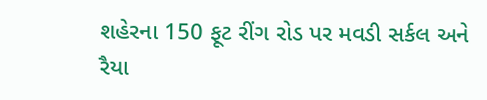શહેરના 150 ફૂટ રીંગ રોડ પર મવડી સર્કલ અને રૈયા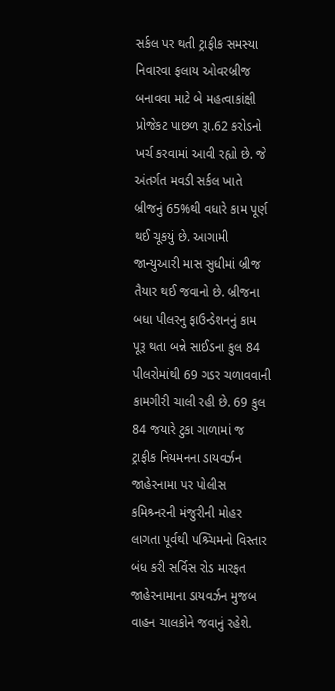સર્કલ પર થતી ટ્રાફીક સમસ્યા નિવારવા ફલાય ઓવરબ્રીજ બનાવવા માટે બે મહત્વાકાંક્ષી પ્રોજેકટ પાછળ રૂા.62 કરોડનો ખર્ચ કરવામાં આવી રહ્યો છે. જે અંતર્ગત મવડી સર્કલ ખાતે બ્રીજનું 65%થી વધારે કામ પૂર્ણ થઈ ચૂકયું છે. આગામી જાન્યુઆરી માસ સુધીમાં બ્રીજ તૈયાર થઈ જવાનો છે. બ્રીજના બધા પીલરનુ ફાઉન્ડેશનનું કામ પૂરૂ થતા બન્ને સાઈડના કુલ 84 પીલરોમાંથી 69 ગડર ચળાવવાની કામગીરી ચાલી રહી છે. 69 કુલ 84 જયારે ટુકા ગાળામાં જ ટ્રાફીક નિયમનના ડાયવર્ઝન જાહેરનામા પર પોલીસ કમિશ્ર્નરની મંજુરીની મોહર લાગતા પૂર્વથી પશ્ર્ચિમનો વિસ્તાર બંધ કરી સર્વિસ રોડ મારફત જાહેરનામાના ડાયવર્ઝન મુજબ વાહન ચાલકોને જવાનું રહેશે.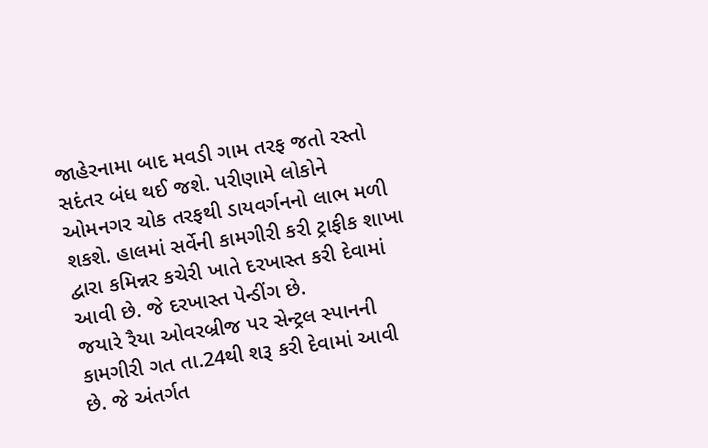જાહેરનામા બાદ મવડી ગામ તરફ જતો રસ્તો સદંતર બંધ થઈ જશે. પરીણામે લોકોને ઓમનગર ચોક તરફથી ડાયવર્ગનનો લાભ મળી શકશે. હાલમાં સર્વેની કામગીરી કરી ટ્રાફીક શાખા દ્વારા કમિન્નર કચેરી ખાતે દરખાસ્ત કરી દેવામાં આવી છે. જે દરખાસ્ત પેન્ડીંગ છે.
જયારે રૈયા ઓવરબ્રીજ પર સેન્ટ્રલ સ્પાનની કામગીરી ગત તા.24થી શરૂ કરી દેવામાં આવી છે. જે અંતર્ગત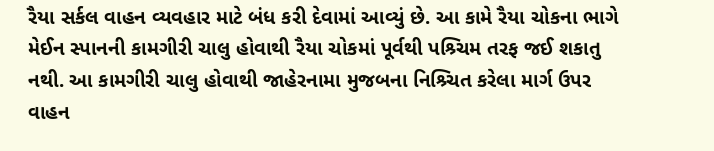રૈયા સર્કલ વાહન વ્યવહાર માટે બંધ કરી દેવામાં આવ્યું છે. આ કામે રૈયા ચોકના ભાગે મેઈન સ્પાનની કામગીરી ચાલુ હોવાથી રૈયા ચોકમાં પૂર્વથી પશ્ર્ચિમ તરફ જઈ શકાતુ નથી. આ કામગીરી ચાલુ હોવાથી જાહેરનામા મુજબના નિશ્ર્ચિત કરેલા માર્ગ ઉપર વાહન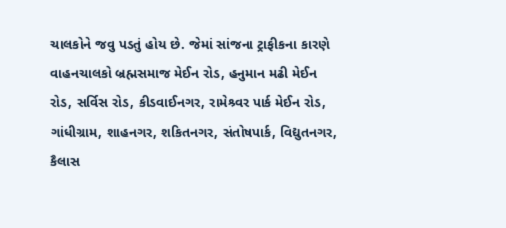ચાલકોને જવુ પડતું હોય છે. જેમાં સાંજના ટ્રાફીકના કારણે વાહનચાલકો બ્રહ્મસમાજ મેઈન રોડ, હનુમાન મઢી મેઈન રોડ, સર્વિસ રોડ, કીડવાઈનગર, રામેશ્ર્વર પાર્ક મેઈન રોડ, ગાંધીગ્રામ, શાહનગર, શકિતનગર, સંતોષપાર્ક, વિદ્યુતનગર, કૈલાસ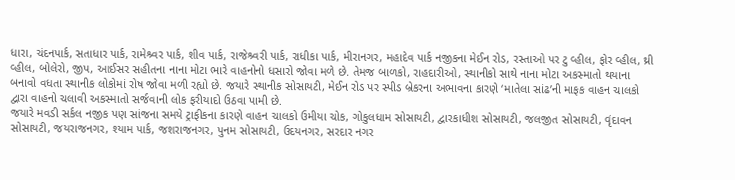ધારા, ચંદનપાર્ક, સતાધાર પાર્ક, રામેશ્ર્વર પાર્ક, શીવ પાર્ક, રાજેશ્ર્વરી પાર્ક, રાધીકા પાર્ક, મીરાનગર, મહાદેવ પાર્ક નજીકના મેઈન રોડ, રસ્તાઓ પર ટુ વ્હીલ, ફોર વ્હીલ, થ્રી વ્હીલ, બોલેરો, જીપ, આઈસર સહીતના નાના મોટા ભારે વાહનોનો ધસારો જોવા મળે છે. તેમજ બાળકો, રાહદારીઓ, સ્થાનીકો સાથે નાના મોટા અકસ્માતો થયાના બનાવો વધતા સ્થાનીક લોકોમાં રોષ જોવા મળી રહ્યો છે. જયારે સ્થાનીક સોસાયટી, મેઈન રોડ પર સ્પીડ બ્રેકરના અભાવના કારણે ‘માતેલા સાંઢ’ની માફક વાહન ચાલકો દ્વારા વાહનો ચલાવી અકસ્માતો સર્જવાની લોક ફરીયાદો ઉઠવા પામી છે.
જયારે મવડી સર્કલ નજીક પણ સાંજના સમયે ટ્રાફીકના કારણે વાહન ચાલકો ઉમીયા ચોક, ગોકુલધામ સોસાયટી, દ્વારકાધીશ સોસાયટી, જલજીત સોસાયટી, વૃંદાવન સોસાયટી, જયરાજનગર, શ્યામ પાર્ક, જશરાજનગર, પુનમ સોસાયટી, ઉદયનગર, સરદાર નગર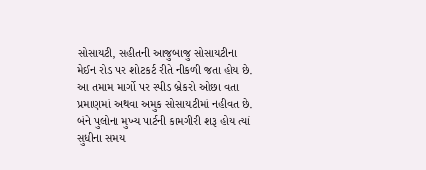સોસાયટી, સહીતની આજુબાજુ સોસાયટીના મેઈન રોડ પર શોટકર્ટ રીતે નીકળી જતા હોય છે. આ તમામ માર્ગો પર સ્પીડ બ્રેકરો ઓછા વતા પ્રમાણમાં અથવા અમુક સોસાયટીમાં નહીવત છે. બંને પુલોના મુખ્ય પાર્ટની કામગીરી શરૂ હોય ત્યાં સુધીના સમય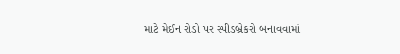માટે મેઈન રોડો પર સ્પીડબ્રેકરો બનાવવામાં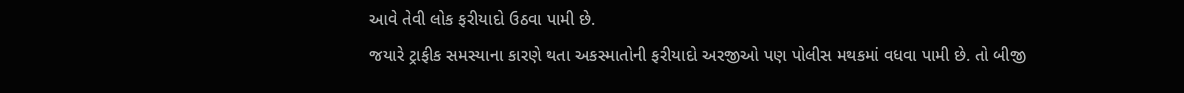આવે તેવી લોક ફરીયાદો ઉઠવા પામી છે.
જયારે ટ્રાફીક સમસ્યાના કારણે થતા અકસ્માતોની ફરીયાદો અરજીઓ પણ પોલીસ મથકમાં વધવા પામી છે. તો બીજી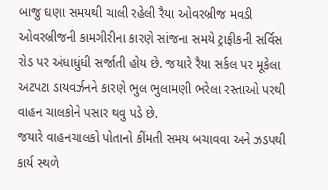બાજુ ઘણા સમયથી ચાલી રહેલી રૈયા ઓવરબ્રીજ મવડી ઓવરબ્રીજની કામગીરીના કારણે સાંજના સમયે ટ્રાફીકની સર્વિસ રોડ પર અંધાધુંધી સર્જાતી હોય છે. જયારે રૈયા સર્કલ પર મૂકેલા અટપટા ડાયવર્ઝનને કારણે ભુલ ભુલામણી ભરેલા રસ્તાઓ પરથી વાહન ચાલકોને પસાર થવુ પડે છે.
જયારે વાહનચાલકો પોતાનો કીંમતી સમય બચાવવા અને ઝડપથી કાર્ય સ્થળે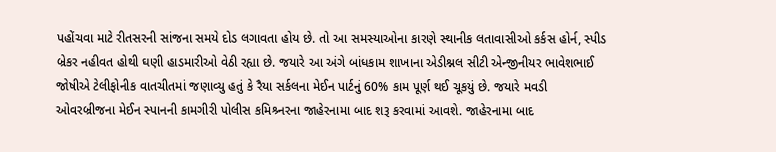પહોંચવા માટે રીતસરની સાંજના સમયે દોડ લગાવતા હોય છે. તો આ સમસ્યાઓના કારણે સ્થાનીક લતાવાસીઓ કર્કસ હોર્ન, સ્પીડ બ્રેકર નહીવત હોથી ઘણી હાડમારીઓ વેઠી રહ્યા છે. જયારે આ અંગે બાંધકામ શાખાના એડીશ્નલ સીટી એન્જીનીયર ભાવેશભાઈ જોષીએ ટેલીફોનીક વાતચીતમાં જણાવ્યુ હતું કે રૈયા સર્કલના મેઈન પાર્ટનું 60% કામ પૂર્ણ થઈ ચૂકયું છે. જયારે મવડી ઓવરબ્રીજના મેઈન સ્પાનની કામગીરી પોલીસ કમિશ્ર્નરના જાહેરનામા બાદ શરૂ કરવામાં આવશે. જાહેરનામા બાદ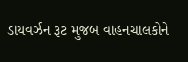ડાયવર્ઝન રૂટ મુજબ વાહનચાલકોને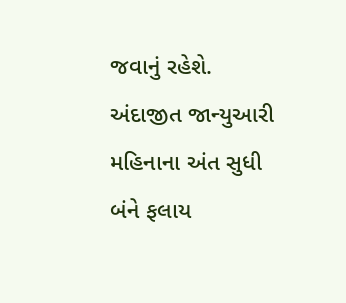જવાનું રહેશે. અંદાજીત જાન્યુઆરી મહિનાના અંત સુધી બંને ફલાય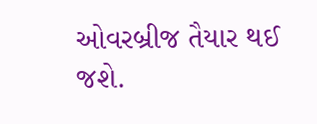ઓવરબ્રીજ તૈયાર થઈ જશે.